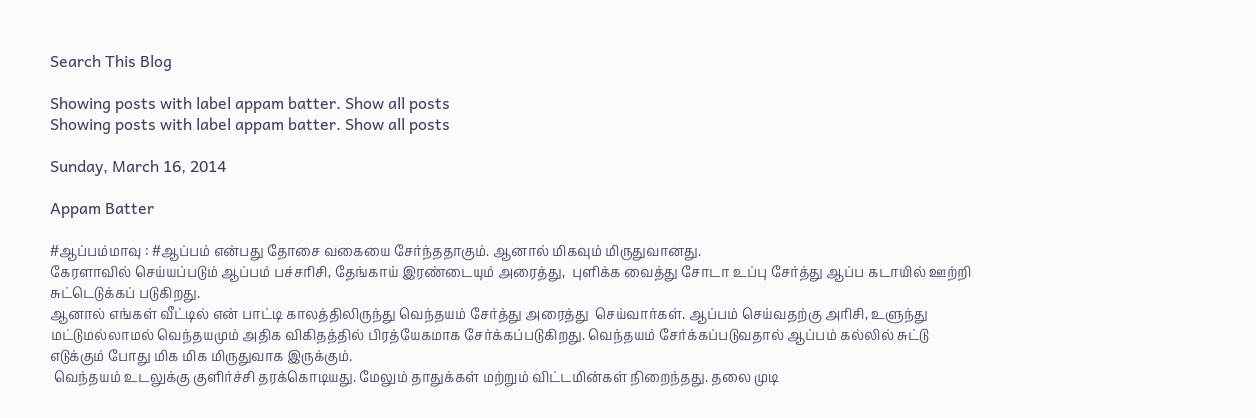Search This Blog

Showing posts with label appam batter. Show all posts
Showing posts with label appam batter. Show all posts

Sunday, March 16, 2014

Appam Batter

#ஆப்பம்மாவு : #ஆப்பம் என்பது தோசை வகையை சேர்ந்ததாகும். ஆனால் மிகவும் மிருதுவானது.
கேரளாவில் செய்யப்படும் ஆப்பம் பச்சரிசி, தேங்காய் இரண்டையும் அரைத்து,  புளிக்க வைத்து சோடா உப்பு சேர்த்து ஆப்ப கடாயில் ஊற்றி சுட்டெடுக்கப் படுகிறது.
ஆனால் எங்கள் வீட்டில் என் பாட்டி காலத்திலிருந்து வெந்தயம் சேர்த்து அரைத்து  செய்வார்கள். ஆப்பம் செய்வதற்கு அரிசி, உளுந்து மட்டுமல்லாமல் வெந்தயமும் அதிக விகிதத்தில் பிரத்யேகமாக சேர்க்கப்படுகிறது. வெந்தயம் சேர்க்கப்படுவதால் ஆப்பம் கல்லில் சுட்டு எடுக்கும் போது மிக மிக மிருதுவாக இருக்கும்.
 வெந்தயம் உடலுக்கு குளிர்ச்சி தரக்கொடியது. மேலும் தாதுக்கள் மற்றும் விட்டமின்கள் நிறைந்தது. தலை முடி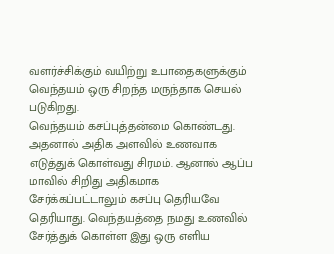வளர்ச்சிக்கும் வயிற்று உபாதைகளுக்கும் வெந்தயம் ஒரு சிறந்த மருந்தாக செயல் படுகிறது.
வெந்தயம் கசப்புத்தன்மை கொண்டது. அதனால் அதிக அளவில் உணவாக எடுத்துக் கொள்வது சிரமம். ஆனால் ஆப்ப மாவில் சிறிது அதிகமாக சேர்க்கப்பட்டாலும் கசப்பு தெரியவே தெரியாது. வெந்தயத்தை நமது உணவில் சேர்த்துக் கொள்ள இது ஒரு எளிய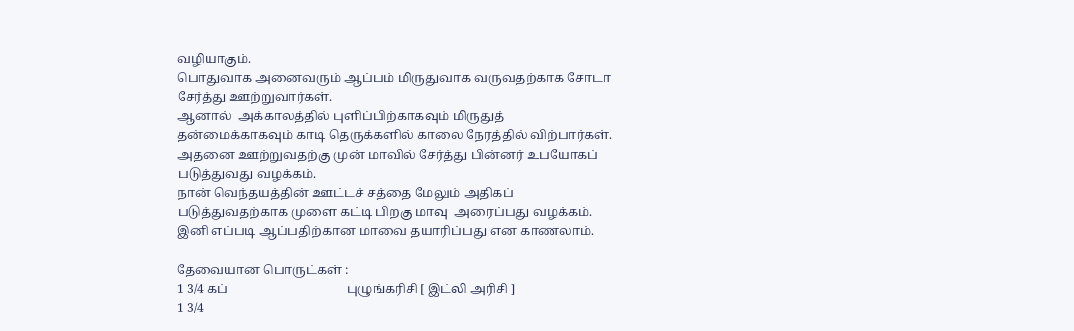வழியாகும்.
பொதுவாக அனைவரும் ஆப்பம் மிருதுவாக வருவதற்காக சோடா சேர்த்து ஊற்றுவார்கள்.
ஆனால்  அக்காலத்தில் புளிப்பிற்காகவும் மிருதுத் தன்மைக்காகவும் காடி தெருக்களில் காலை நேரத்தில் விற்பார்கள். அதனை ஊற்றுவதற்கு முன் மாவில் சேர்த்து பின்னர் உபயோகப் படுத்துவது வழக்கம்.
நான் வெந்தயத்தின் ஊட்டச் சத்தை மேலும் அதிகப் படுத்துவதற்காக முளை கட்டி பிறகு மாவு  அரைப்பது வழக்கம்.
இனி எப்படி ஆப்பதிற்கான மாவை தயாரிப்பது என காணலாம்.

தேவையான பொருட்கள் :
1 3/4 கப்                                      புழுங்கரிசி [ இட்லி அரிசி ]
1 3/4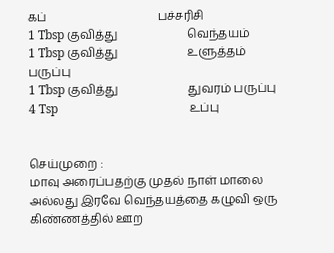கப்                                      பச்சரிசி
1 Tbsp குவித்து                        வெந்தயம்
1 Tbsp குவித்து                        உளுத்தம் பருப்பு
1 Tbsp குவித்து                        துவரம் பருப்பு
4 Tsp                                            உப்பு


செய்முறை :
மாவு அரைப்பதற்கு முதல் நாள் மாலை அல்லது இரவே வெந்தயத்தை கழுவி ஒரு கிண்ணத்தில் ஊற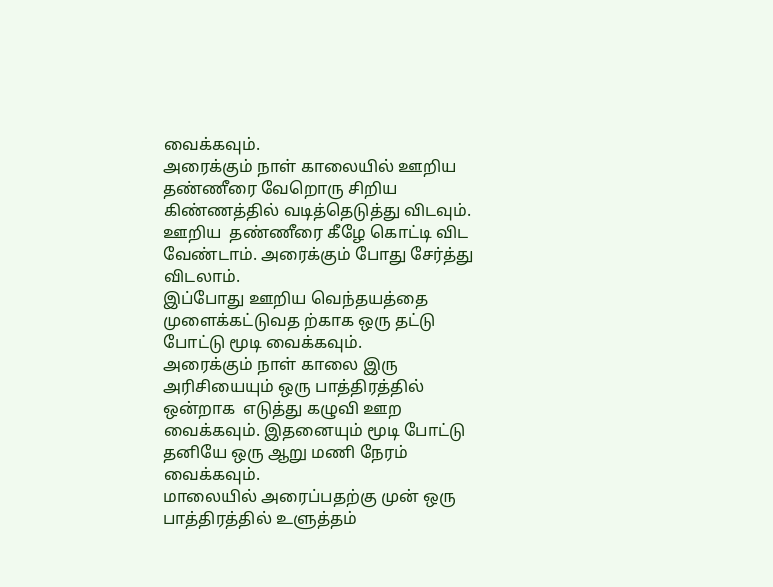வைக்கவும்.
அரைக்கும் நாள் காலையில் ஊறிய தண்ணீரை வேறொரு சிறிய கிண்ணத்தில் வடித்தெடுத்து விடவும். ஊறிய  தண்ணீரை கீழே கொட்டி விட வேண்டாம். அரைக்கும் போது சேர்த்து விடலாம்.
இப்போது ஊறிய வெந்தயத்தை முளைக்கட்டுவத ற்காக ஒரு தட்டு போட்டு மூடி வைக்கவும்.
அரைக்கும் நாள் காலை இரு அரிசியையும் ஒரு பாத்திரத்தில் ஒன்றாக  எடுத்து கழுவி ஊற வைக்கவும். இதனையும் மூடி போட்டு தனியே ஒரு ஆறு மணி நேரம் வைக்கவும்.
மாலையில் அரைப்பதற்கு முன் ஒரு பாத்திரத்தில் உளுத்தம்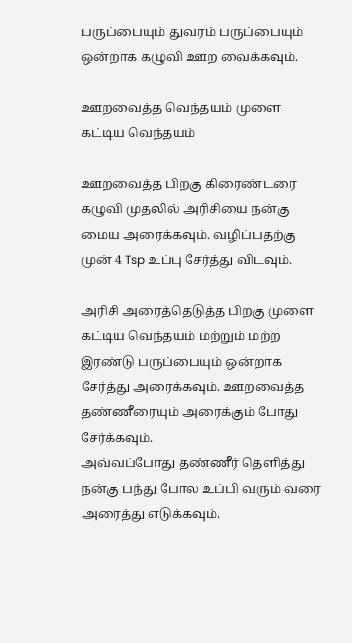பருப்பையும் துவரம் பருப்பையும் ஒன்றாக கழுவி ஊற வைக்கவும்.

ஊறவைத்த வெந்தயம் முளை கட்டிய வெந்தயம்

ஊறவைத்த பிறகு கிரைண்டரை கழுவி முதலில் அரிசியை நன்கு மைய அரைக்கவும். வழிப்பதற்கு முன் 4 Tsp உப்பு சேர்த்து விடவும்.

அரிசி அரைத்தெடுத்த பிறகு முளை கட்டிய வெந்தயம் மற்றும் மற்ற இரண்டு பருப்பையும் ஒன்றாக சேர்த்து அரைக்கவும். ஊறவைத்த தண்ணீரையும் அரைக்கும் போது சேர்க்கவும்.
அவ்வப்போது தண்ணீர் தெளித்து நன்கு பந்து போல உப்பி வரும் வரை அரைத்து எடுக்கவும்.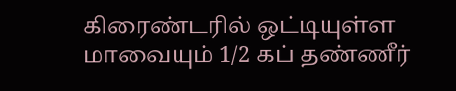கிரைண்டரில் ஒட்டியுள்ள மாவையும் 1/2 கப் தண்ணீர்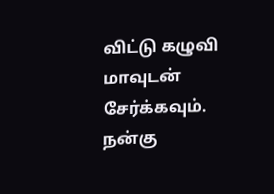விட்டு கழுவி மாவுடன் சேர்க்கவும்.
நன்கு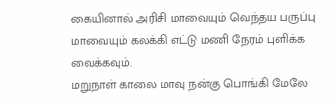கையினால் அரிசி மாவையும் வெந்தய பருப்பு மாவையும் கலக்கி எட்டு மணி நேரம் புளிக்க  வைக்கவும்.
மறுநாள் காலை மாவு நன்கு பொங்கி மேலே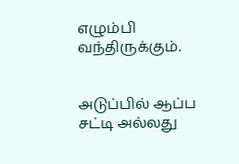எழும்பி வந்திருக்கும்.


அடுப்பில் ஆப்ப சட்டி அல்லது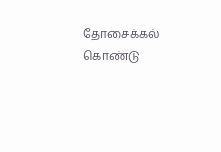தோசைக்கல் கொண்டு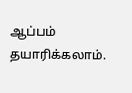ஆப்பம் தயாரிக்கலாம்.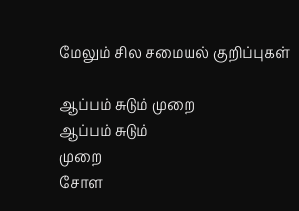மேலும் சில சமையல் குறிப்புகள்

ஆப்பம் சுடும் முறை
ஆப்பம் சுடும்
முறை
சோள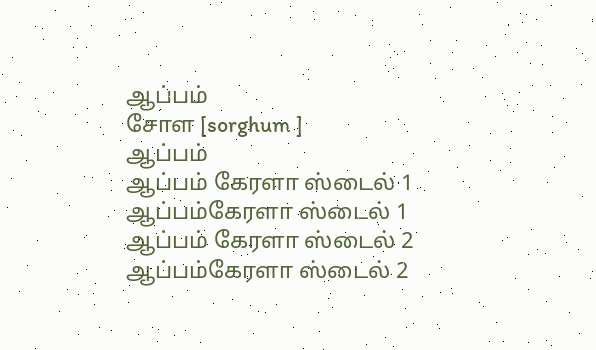ஆப்பம்
சோள [sorghum ]
ஆப்பம்
ஆப்பம் கேரளா ஸ்டைல் 1
ஆப்பம்கேரளா ஸ்டைல் 1
ஆப்பம் கேரளா ஸ்டைல் 2
ஆப்பம்கேரளா ஸ்டைல் 2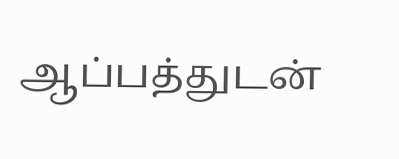ஆப்பத்துடன்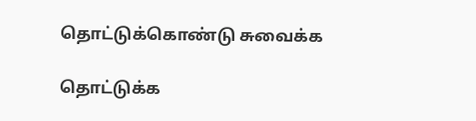தொட்டுக்கொண்டு சுவைக்க

தொட்டுக்க